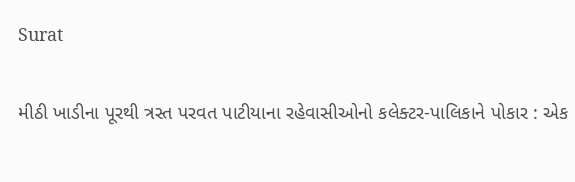Surat

મીઠી ખાડીના પૂરથી ત્રસ્ત પરવત પાટીયાના રહેવાસીઓનો કલેક્ટર-પાલિકાને પોકાર : એક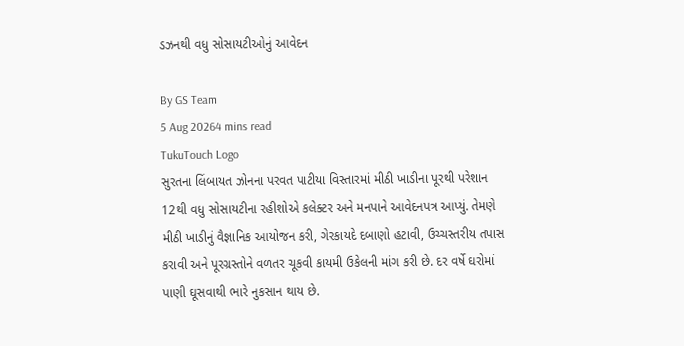ડઝનથી વધુ સોસાયટીઓનું આવેદન

By GS Team
5 Aug 20264 mins read
TukuTouch Logo
સુરતના લિંબાયત ઝોનના પરવત પાટીયા વિસ્તારમાં મીઠી ખાડીના પૂરથી પરેશાન 12થી વધુ સોસાયટીના રહીશોએ કલેક્ટર અને મનપાને આવેદનપત્ર આપ્યું. તેમણે મીઠી ખાડીનું વૈજ્ઞાનિક આયોજન કરી, ગેરકાયદે દબાણો હટાવી, ઉચ્ચસ્તરીય તપાસ કરાવી અને પૂરગ્રસ્તોને વળતર ચૂકવી કાયમી ઉકેલની માંગ કરી છે. દર વર્ષે ઘરોમાં પાણી ઘૂસવાથી ભારે નુકસાન થાય છે.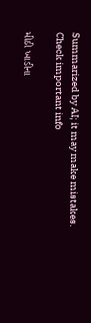Summarized by AI; it may make mistakes. Check important info

મીઠી ખાડીના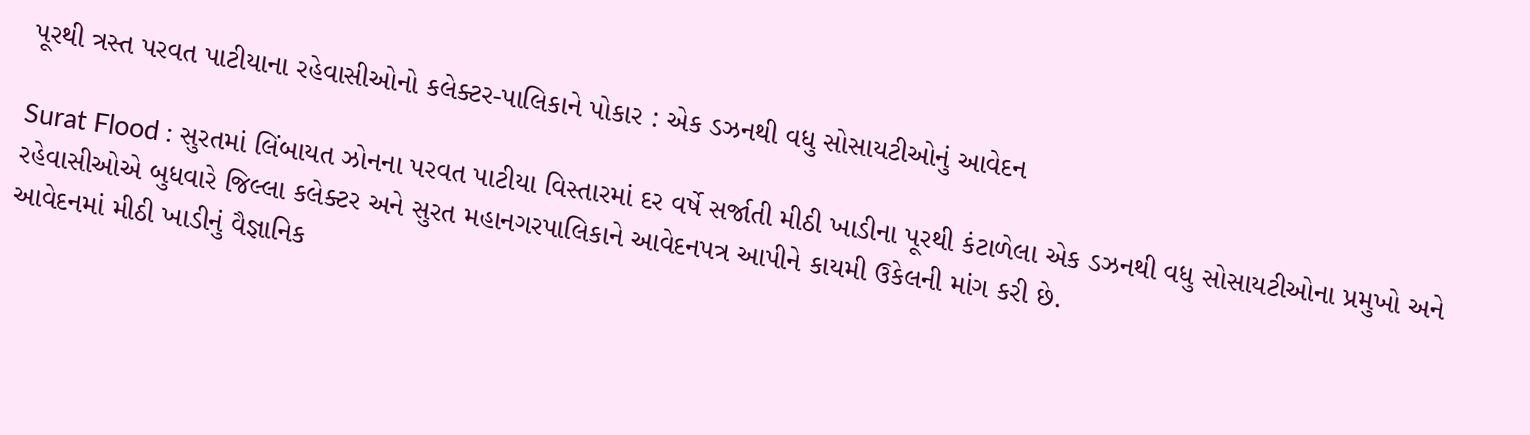પૂરથી ત્રસ્ત પરવત પાટીયાના રહેવાસીઓનો કલેક્ટર-પાલિકાને પોકાર : એક ડઝનથી વધુ સોસાયટીઓનું આવેદન

Surat Flood : સુરતમાં લિંબાયત ઝોનના પરવત પાટીયા વિસ્તારમાં દર વર્ષે સર્જાતી મીઠી ખાડીના પૂરથી કંટાળેલા એક ડઝનથી વધુ સોસાયટીઓના પ્રમુખો અને રહેવાસીઓએ બુધવારે જિલ્લા કલેક્ટર અને સુરત મહાનગરપાલિકાને આવેદનપત્ર આપીને કાયમી ઉકેલની માંગ કરી છે.
આવેદનમાં મીઠી ખાડીનું વૈજ્ઞાનિક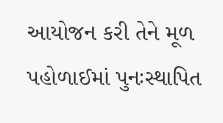આયોજન કરી તેને મૂળ પહોળાઈમાં પુનઃસ્થાપિત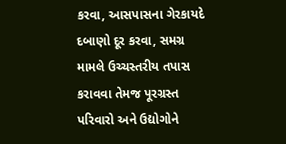કરવા, આસપાસના ગેરકાયદે દબાણો દૂર કરવા, સમગ્ર મામલે ઉચ્ચસ્તરીય તપાસ કરાવવા તેમજ પૂરગ્રસ્ત પરિવારો અને ઉદ્યોગોને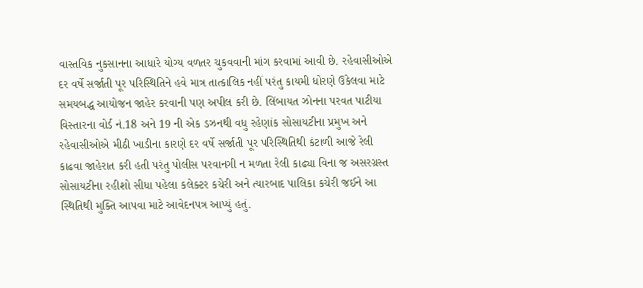વાસ્તવિક નુકસાનના આધારે યોગ્ય વળતર ચુકવવાની માંગ કરવામાં આવી છે. રહેવાસીઓએ દર વર્ષે સર્જાતી પૂર પરિસ્થિતિને હવે માત્ર તાત્કાલિક નહીં પરંતુ કાયમી ધોરણે ઉકેલવા માટે સમયબદ્ધ આયોજન જાહેર કરવાની પણ અપીલ કરી છે. લિંબાયત ઝોનના પરવત પાટીયા વિસ્તારના વોર્ડ નં.18 અને 19 ની એક ડઝનથી વધુ રહેણાંક સોસાયટીના પ્રમુખ અને રહેવાસીઓએ મીઠી ખાડીના કારણે દર વર્ષે સર્જાતી પૂર પરિસ્થિતિથી કંટાળી આજે રેલી કાઢવા જાહેરાત કરી હતી પરંતુ પોલીસ પરવાનગી ન મળતા રેલી કાઢ્યા વિના જ અસરગ્રસ્ત સોસાયટીના રહીશો સીધા પહેલા કલેક્ટર કચેરી અને ત્યારબાદ પાલિકા કચેરી જઈને આ સ્થિતિથી મુક્તિ આપવા માટે આવેદનપત્ર આપ્યું હતું.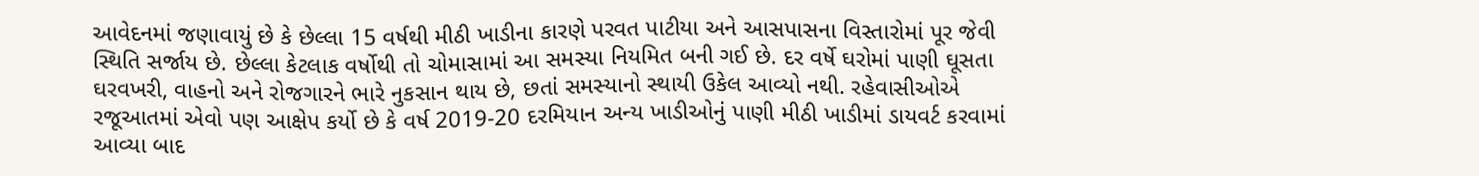આવેદનમાં જણાવાયું છે કે છેલ્લા 15 વર્ષથી મીઠી ખાડીના કારણે પરવત પાટીયા અને આસપાસના વિસ્તારોમાં પૂર જેવી સ્થિતિ સર્જાય છે. છેલ્લા કેટલાક વર્ષોથી તો ચોમાસામાં આ સમસ્યા નિયમિત બની ગઈ છે. દર વર્ષે ઘરોમાં પાણી ઘૂસતા ઘરવખરી, વાહનો અને રોજગારને ભારે નુકસાન થાય છે, છતાં સમસ્યાનો સ્થાયી ઉકેલ આવ્યો નથી. રહેવાસીઓએ રજૂઆતમાં એવો પણ આક્ષેપ કર્યો છે કે વર્ષ 2019-20 દરમિયાન અન્ય ખાડીઓનું પાણી મીઠી ખાડીમાં ડાયવર્ટ કરવામાં આવ્યા બાદ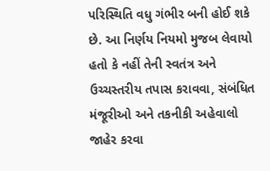પરિસ્થિતિ વધુ ગંભીર બની હોઈ શકે છે. આ નિર્ણય નિયમો મુજબ લેવાયો હતો કે નહીં તેની સ્વતંત્ર અને ઉચ્ચસ્તરીય તપાસ કરાવવા, સંબંધિત મંજૂરીઓ અને તકનીકી અહેવાલો જાહેર કરવા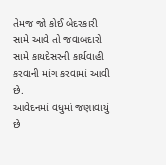તેમજ જો કોઈ બેદરકારી સામે આવે તો જવાબદારો સામે કાયદેસરની કાર્યવાહી કરવાની માંગ કરવામાં આવી છે.
આવેદનમાં વધુમાં જણાવાયું છે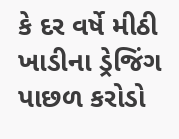કે દર વર્ષે મીઠી ખાડીના ડ્રેજિંગ પાછળ કરોડો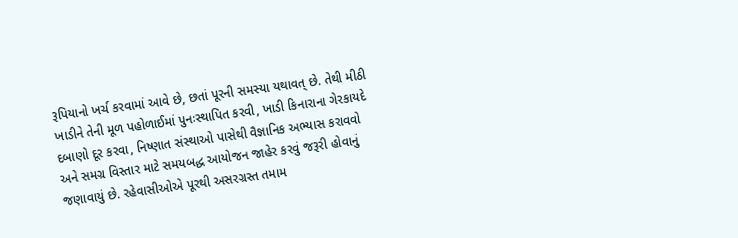રૂપિયાનો ખર્ચ કરવામાં આવે છે, છતાં પૂરની સમસ્યા યથાવત્ છે. તેથી મીઠી ખાડીને તેની મૂળ પહોળાઈમાં પુનઃસ્થાપિત કરવી, ખાડી કિનારાના ગેરકાયદે દબાણો દૂર કરવા, નિષ્ણાત સંસ્થાઓ પાસેથી વૈજ્ઞાનિક અભ્યાસ કરાવવો અને સમગ્ર વિસ્તાર માટે સમયબદ્ધ આયોજન જાહેર કરવું જરૂરી હોવાનું જણાવાયું છે. રહેવાસીઓએ પૂરથી અસરગ્રસ્ત તમામ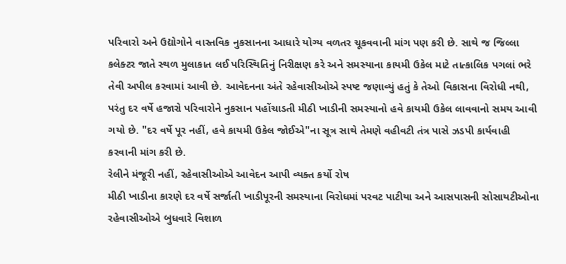પરિવારો અને ઉદ્યોગોને વાસ્તવિક નુકસાનના આધારે યોગ્ય વળતર ચૂકવવાની માંગ પણ કરી છે. સાથે જ જિલ્લા કલેક્ટર જાતે સ્થળ મુલાકાત લઈ પરિસ્થિતિનું નિરીક્ષણ કરે અને સમસ્યાના કાયમી ઉકેલ માટે તાત્કાલિક પગલાં ભરે તેવી અપીલ કરવામાં આવી છે. આવેદનના અંતે રહેવાસીઓએ સ્પષ્ટ જણાવ્યું હતું કે તેઓ વિકાસના વિરોધી નથી, પરંતુ દર વર્ષે હજારો પરિવારોને નુકસાન પહોંચાડતી મીઠી ખાડીની સમસ્યાનો હવે કાયમી ઉકેલ લાવવાનો સમય આવી ગયો છે. "દર વર્ષે પૂર નહીં, હવે કાયમી ઉકેલ જોઈએ"ના સૂત્ર સાથે તેમણે વહીવટી તંત્ર પાસે ઝડપી કાર્યવાહી કરવાની માંગ કરી છે.
રેલીને મંજૂરી નહીં, રહેવાસીઓએ આવેદન આપી વ્યક્ત કર્યો રોષ
મીઠી ખાડીના કારણે દર વર્ષે સર્જાતી ખાડીપૂરની સમસ્યાના વિરોધમાં પરવટ પાટીયા અને આસપાસની સોસાયટીઓના રહેવાસીઓએ બુધવારે વિશાળ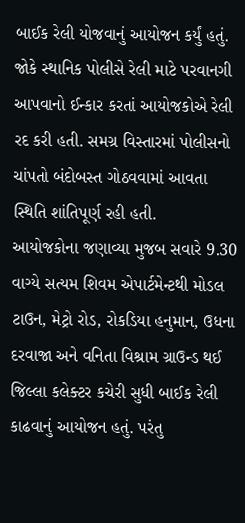બાઈક રેલી યોજવાનું આયોજન કર્યું હતું. જોકે સ્થાનિક પોલીસે રેલી માટે પરવાનગી આપવાનો ઈન્કાર કરતાં આયોજકોએ રેલી રદ કરી હતી. સમગ્ર વિસ્તારમાં પોલીસનો ચાંપતો બંદોબસ્ત ગોઠવવામાં આવતા સ્થિતિ શાંતિપૂર્ણ રહી હતી.
આયોજકોના જણાવ્યા મુજબ સવારે 9.30 વાગ્યે સત્યમ શિવમ એપાર્ટમેન્ટથી મોડલ ટાઉન, મેટ્રો રોડ, રોકડિયા હનુમાન, ઉધના દરવાજા અને વનિતા વિશ્રામ ગ્રાઉન્ડ થઈ જિલ્લા કલેક્ટર કચેરી સુધી બાઈક રેલી કાઢવાનું આયોજન હતું. પરંતુ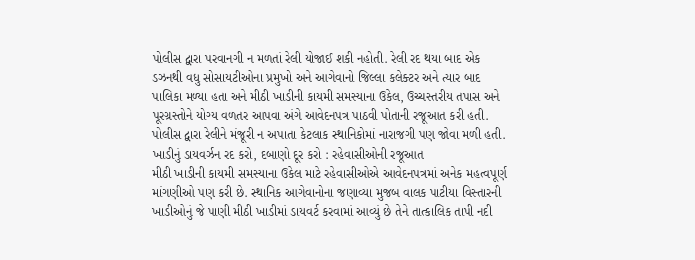પોલીસ દ્વારા પરવાનગી ન મળતાં રેલી યોજાઈ શકી નહોતી. રેલી રદ થયા બાદ એક ડઝનથી વધુ સોસાયટીઓના પ્રમુખો અને આગેવાનો જિલ્લા કલેક્ટર અને ત્યાર બાદ પાલિકા મળ્યા હતા અને મીઠી ખાડીની કાયમી સમસ્યાના ઉકેલ, ઉચ્ચસ્તરીય તપાસ અને પૂરગ્રસ્તોને યોગ્ય વળતર આપવા અંગે આવેદનપત્ર પાઠવી પોતાની રજૂઆત કરી હતી. પોલીસ દ્વારા રેલીને મંજૂરી ન અપાતા કેટલાક સ્થાનિકોમાં નારાજગી પણ જોવા મળી હતી.
ખાડીનું ડાયવર્ઝન રદ કરો, દબાણો દૂર કરો : રહેવાસીઓની રજૂઆત
મીઠી ખાડીની કાયમી સમસ્યાના ઉકેલ માટે રહેવાસીઓએ આવેદનપત્રમાં અનેક મહત્વપૂર્ણ માંગણીઓ પણ કરી છે. સ્થાનિક આગેવાનોના જણાવ્યા મુજબ વાલક પાટીયા વિસ્તારની ખાડીઓનું જે પાણી મીઠી ખાડીમાં ડાયવર્ટ કરવામાં આવ્યું છે તેને તાત્કાલિક તાપી નદી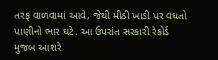તરફ વાળવામાં આવે, જેથી મીઠી ખાડી પર વધતો પાણીનો ભાર ઘટે. આ ઉપરાંત સરકારી રેકોર્ડ મુજબ આશરે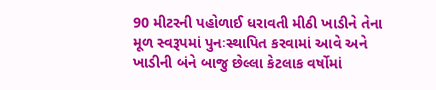90 મીટરની પહોળાઈ ધરાવતી મીઠી ખાડીને તેના મૂળ સ્વરૂપમાં પુનઃસ્થાપિત કરવામાં આવે અને ખાડીની બંને બાજુ છેલ્લા કેટલાક વર્ષોમાં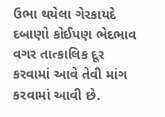ઉભા થયેલા ગેરકાયદે દબાણો કોઈપણ ભેદભાવ વગર તાત્કાલિક દૂર કરવામાં આવે તેવી માંગ કરવામાં આવી છે.